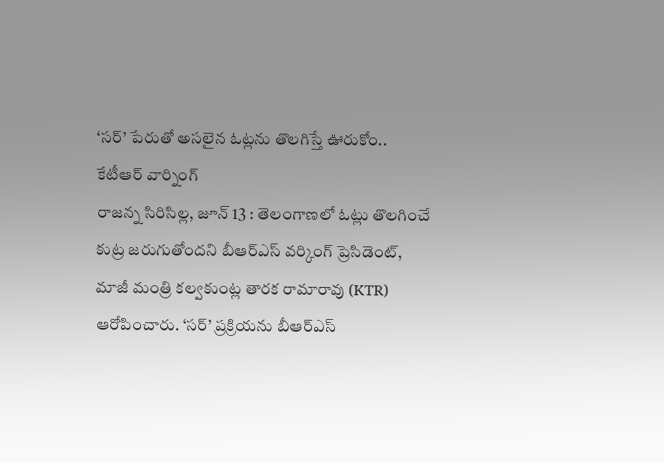‘సర్’ పేరుతో అసలైన ఓట్లను తొలగిస్తే ఊరుకోం.. కేటీఆర్ వార్నింగ్
రాజన్న సిరిసిల్ల, జూన్ 13 : తెలంగాణలో ఓట్లు తొలగించే కుట్ర జరుగుతోందని బీఆర్ఎస్ వర్కింగ్ ప్రెసిడెంట్, మాజీ మంత్రి కల్వకుంట్ల తారక రామారావు (KTR) ఆరోపించారు. ‘సర్’ ప్రక్రియను బీఆర్ఎస్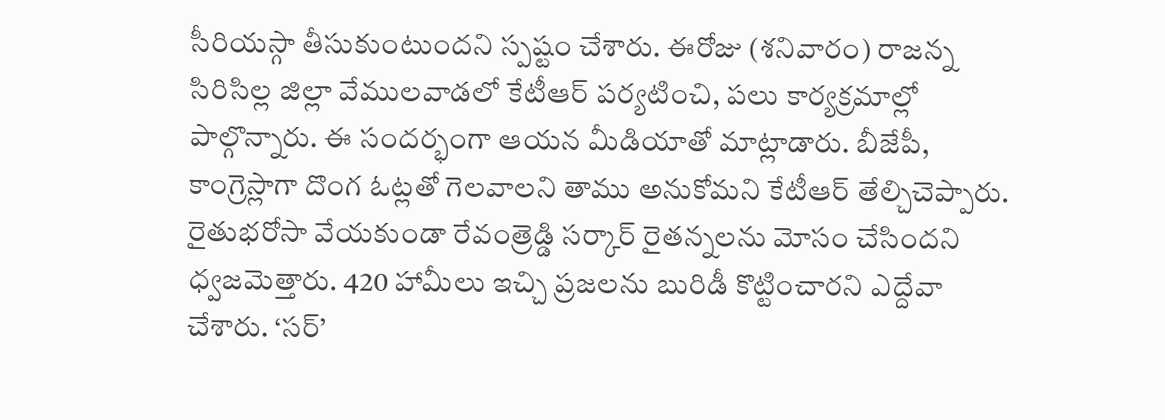సీరియస్గా తీసుకుంటుందని స్పష్టం చేశారు. ఈరోజు (శనివారం) రాజన్న సిరిసిల్ల జిల్లా వేములవాడలో కేటీఆర్ పర్యటించి, పలు కార్యక్రమాల్లో పాల్గొన్నారు. ఈ సందర్భంగా ఆయన మీడియాతో మాట్లాడారు. బీజేపీ, కాంగ్రెస్లాగా దొంగ ఓట్లతో గెలవాలని తాము అనుకోమని కేటీఆర్ తేల్చిచెప్పారు. రైతుభరోసా వేయకుండా రేవంత్రెడ్డి సర్కార్ రైతన్నలను మోసం చేసిందని ధ్వజమెత్తారు. 420 హామీలు ఇచ్చి ప్రజలను బురిడీ కొట్టించారని ఎద్దేవా చేశారు. ‘సర్’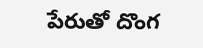పేరుతో దొంగ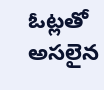ఓట్లతో అసలైన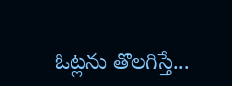ఓట్లను తొలగిస్తే...